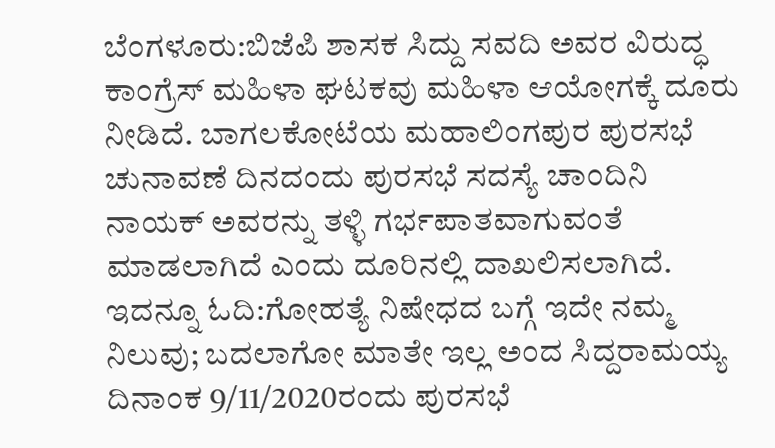ಬೆಂಗಳೂರು:ಬಿಜೆಪಿ ಶಾಸಕ ಸಿದ್ದು ಸವದಿ ಅವರ ವಿರುದ್ಧ ಕಾಂಗ್ರೆಸ್ ಮಹಿಳಾ ಘಟಕವು ಮಹಿಳಾ ಆಯೋಗಕ್ಕೆ ದೂರು ನೀಡಿದೆ. ಬಾಗಲಕೋಟೆಯ ಮಹಾಲಿಂಗಪುರ ಪುರಸಭೆ ಚುನಾವಣೆ ದಿನದಂದು ಪುರಸಭೆ ಸದಸ್ಯೆ ಚಾಂದಿನಿ ನಾಯಕ್ ಅವರನ್ನು ತಳ್ಳಿ ಗರ್ಭಪಾತವಾಗುವಂತೆ ಮಾಡಲಾಗಿದೆ ಎಂದು ದೂರಿನಲ್ಲಿ ದಾಖಲಿಸಲಾಗಿದೆ.
ಇದನ್ನೂ ಓದಿ:ಗೋಹತ್ಯೆ ನಿಷೇಧದ ಬಗ್ಗೆ ಇದೇ ನಮ್ಮ ನಿಲುವು; ಬದಲಾಗೋ ಮಾತೇ ಇಲ್ಲ ಅಂದ ಸಿದ್ದರಾಮಯ್ಯ
ದಿನಾಂಕ 9/11/2020ರಂದು ಪುರಸಭೆ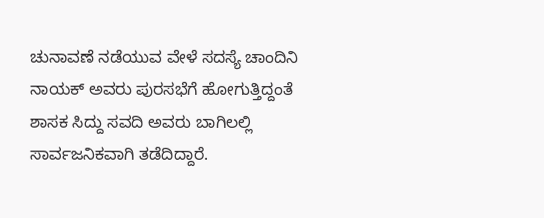ಚುನಾವಣೆ ನಡೆಯುವ ವೇಳೆ ಸದಸ್ಯೆ ಚಾಂದಿನಿ ನಾಯಕ್ ಅವರು ಪುರಸಭೆಗೆ ಹೋಗುತ್ತಿದ್ದಂತೆ ಶಾಸಕ ಸಿದ್ದು ಸವದಿ ಅವರು ಬಾಗಿಲಲ್ಲಿ ಸಾರ್ವಜನಿಕವಾಗಿ ತಡೆದಿದ್ದಾರೆ.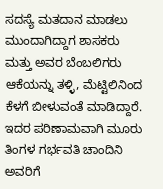ಸದಸ್ಯೆ ಮತದಾನ ಮಾಡಲು ಮುಂದಾಗಿದ್ದಾಗ ಶಾಸಕರು ಮತ್ತು ಅವರ ಬೆಂಬಲಿಗರು ಆಕೆಯನ್ನು ತಳ್ಳಿ, ಮೆಟ್ಟಿಲಿನಿಂದ ಕೆಳಗೆ ಬೀಳುವಂತೆ ಮಾಡಿದ್ದಾರೆ. ಇದರ ಪರಿಣಾಮವಾಗಿ ಮೂರು ತಿಂಗಳ ಗರ್ಭವತಿ ಚಾಂದಿನಿ ಅವರಿಗೆ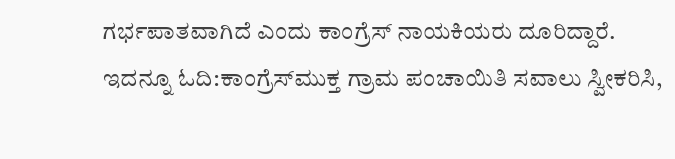ಗರ್ಭಪಾತವಾಗಿದೆ ಎಂದು ಕಾಂಗ್ರೆಸ್ ನಾಯಕಿಯರು ದೂರಿದ್ದಾರೆ.
ಇದನ್ನೂ ಓದಿ:ಕಾಂಗ್ರೆಸ್‌ಮುಕ್ತ ಗ್ರಾಮ ಪಂಚಾಯಿತಿ ಸವಾಲು ಸ್ವೀಕರಿಸಿ,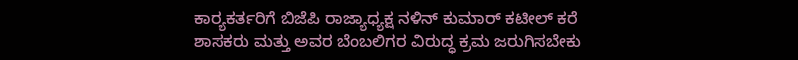ಕಾರ‌್ಯಕರ್ತರಿಗೆ ಬಿಜೆಪಿ ರಾಜ್ಯಾಧ್ಯಕ್ಷ ನಳಿನ್ ಕುಮಾರ್ ಕಟೀಲ್ ಕರೆ
ಶಾಸಕರು ಮತ್ತು ಅವರ ಬೆಂಬಲಿಗರ ವಿರುದ್ಧ ಕ್ರಮ ಜರುಗಿಸಬೇಕು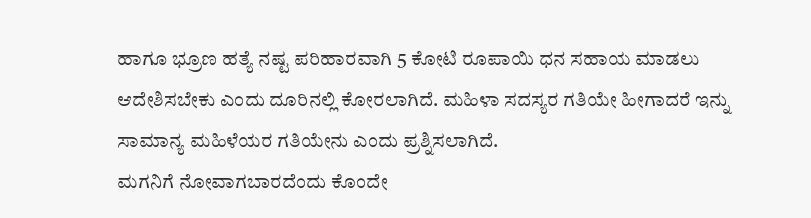ಹಾಗೂ ಭ್ರೂಣ ಹತ್ಯೆ ನಷ್ಟ ಪರಿಹಾರವಾಗಿ 5 ಕೋಟಿ ರೂಪಾಯಿ ಧನ ಸಹಾಯ ಮಾಡಲು ಆದೇಶಿಸಬೇಕು ಎಂದು ದೂರಿನಲ್ಲಿ ಕೋರಲಾಗಿದೆ. ಮಹಿಳಾ ಸದಸ್ಯರ ಗತಿಯೇ ಹೀಗಾದರೆ ಇನ್ನು ಸಾಮಾನ್ಯ ಮಹಿಳೆಯರ ಗತಿಯೇನು ಎಂದು ಪ್ರಶ್ನಿಸಲಾಗಿದೆ.
ಮಗನಿಗೆ ನೋವಾಗಬಾರದೆಂದು ಕೊಂದೇ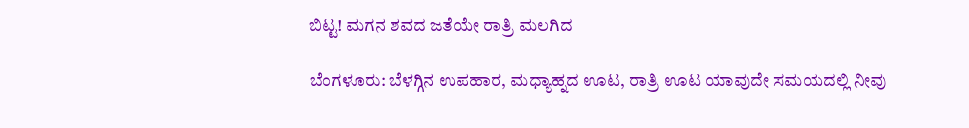ಬಿಟ್ಟ! ಮಗನ ಶವದ ಜತೆಯೇ ರಾತ್ರಿ ಮಲಗಿದ

ಬೆಂಗಳೂರು: ಬೆಳಗ್ಗಿನ ಉಪಹಾರ, ಮಧ್ಯಾಹ್ನದ ಊಟ, ರಾತ್ರಿ ಊಟ ಯಾವುದೇ ಸಮಯದಲ್ಲಿ ನೀವು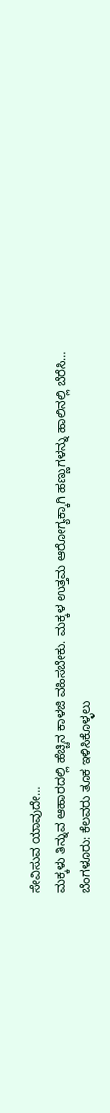ಸೇವಿಸುವ ಯಾವುದೇ…
ಮಕ್ಕಳು ತಿನ್ನುವ ಆಹಾರದಲ್ಲಿ ಹೆಚ್ಚಿನ ಕಾಳಜಿ ವಹಿಸಬೇಕು. ಮಕ್ಕಳ ಉತ್ತಮ ಆರೋಗ್ಯಕ್ಕಾಗಿ ಹಣ್ಣುಗಳನ್ನು ಹಾಲಿನಲ್ಲಿ ಬೆರೆಸಿ…
ಬೆಂಗಳೂರು: ಕೆಲವರು ತೂಕ ಇಳಿಸಿಕೊಳ್ಳಲು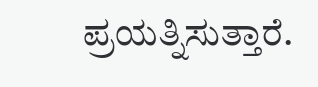ಪ್ರಯತ್ನಿಸುತ್ತಾರೆ.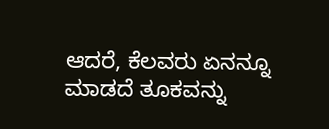ಆದರೆ, ಕೆಲವರು ಏನನ್ನೂ ಮಾಡದೆ ತೂಕವನ್ನು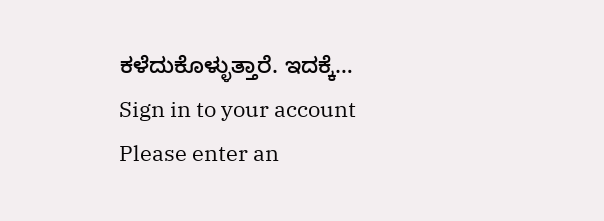ಕಳೆದುಕೊಳ್ಳುತ್ತಾರೆ. ಇದಕ್ಕೆ…
Sign in to your account
Please enter an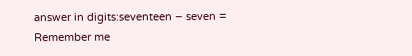answer in digits:seventeen − seven =
Remember me